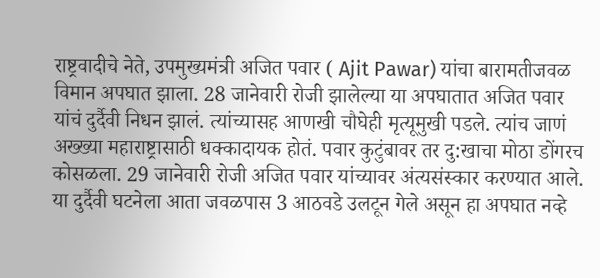राष्ट्रवादीचे नेते, उपमुख्यमंत्री अजित पवार ( Ajit Pawar) यांचा बारामतीजवळ विमान अपघात झाला. 28 जानेवारी रोजी झालेल्या या अपघातात अजित पवार यांचं दुर्दैवी निधन झालं. त्यांच्यासह आणखी चौघेही मृत्यूमुखी पडले. त्यांच जाणं अख्ख्या महाराष्ट्रासाठी धक्कादायक होतं. पवार कुटुंबावर तर दु:खाचा मोठा डोंगरच कोसळला. 29 जानेवारी रोजी अजित पवार यांच्यावर अंत्यसंस्कार करण्यात आले. या दुर्दैवी घटनेला आता जवळपास 3 आठवडे उलटून गेले असून हा अपघात नव्हे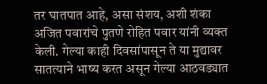तर घातपात आहे, असा संशय, अशी शंका अजित पवारांचे पुतणे रोहित पवार यांनी व्यक्त केली. गेल्या काही दिवसांपासून ते या मुद्यावर सातत्याने भाष्य करत असून गेल्या आठवड्यात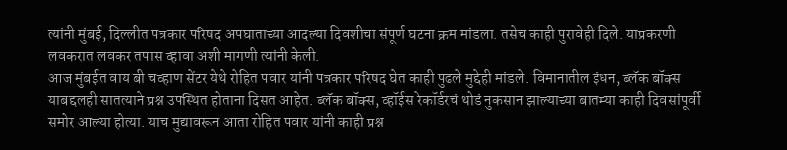त्यांनी मुंबई, दिल्लीत पत्रकार परिषद अपघाताच्या आदल्या दिवशीचा संपूर्ण घटना क्रम मांडला. तसेच काही पुरावेही दिले. याप्रकरणी लवकरात लवकर तपास व्हावा अशी मागणी त्यांनी केली.
आज मुंबईत वाय बी चव्हाण सेंटर येथे रोहित पवार यांनी पत्रकार परिषद घेत काही पुढले मुद्देही मांडले. विमानातील इंधन, ब्लॅक बॉक्स याबद्दलही सातत्याने प्रश्न उपस्थित होताना दिसत आहेत. ब्लॅक बॉक्स, व्हॉईस रेकॉर्डरचं थोडं नुकसान झाल्याच्या बातम्या काही दिवसांपूर्वी समोर आल्या होत्या. याच मुद्यावरून आता रोहित पवार यांनी काही प्रश्न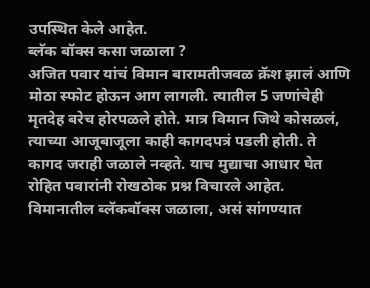उपस्थित केले आहेत.
ब्लॅक बॉक्स कसा जळाला ?
अजित पवार यांचं विमान बारामतीजवळ क्रॅश झालं आणि मोठा स्फोट होऊन आग लागली. त्यातील 5 जणांचेही मृतदेह बरेच होरपळले होते. मात्र विमान जिथे कोसळलं, त्याच्या आजूबाजूला काही कागदपत्रं पडली होती. ते कागद जराही जळाले नव्हते. याच मुद्याचा आधार घेत रोहित पवारांनी रोखठोक प्रश्न विचारले आहेत.
विमानातील ब्लॅकबॉक्स जळाला, असं सांगण्यात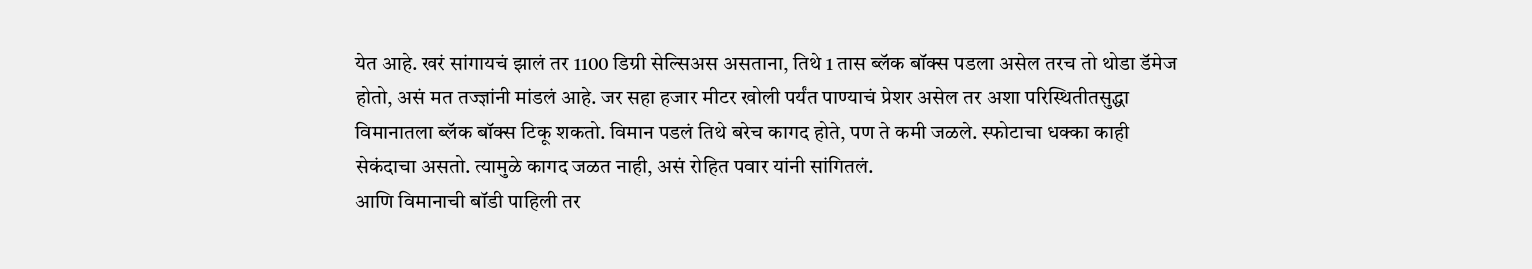येत आहे. खरं सांगायचं झालं तर 1100 डिग्री सेल्सिअस असताना, तिथे 1 तास ब्लॅक बॉक्स पडला असेल तरच तो थोडा डॅमेज होतो, असं मत तज्ज्ञांनी मांडलं आहे. जर सहा हजार मीटर खोली पर्यंत पाण्याचं प्रेशर असेल तर अशा परिस्थितीतसुद्धा विमानातला ब्लॅक बॉक्स टिकू शकतो. विमान पडलं तिथे बरेच कागद होते, पण ते कमी जळले. स्फोटाचा धक्का काही सेकंदाचा असतो. त्यामुळे कागद जळत नाही, असं रोहित पवार यांनी सांगितलं.
आणि विमानाची बॉडी पाहिली तर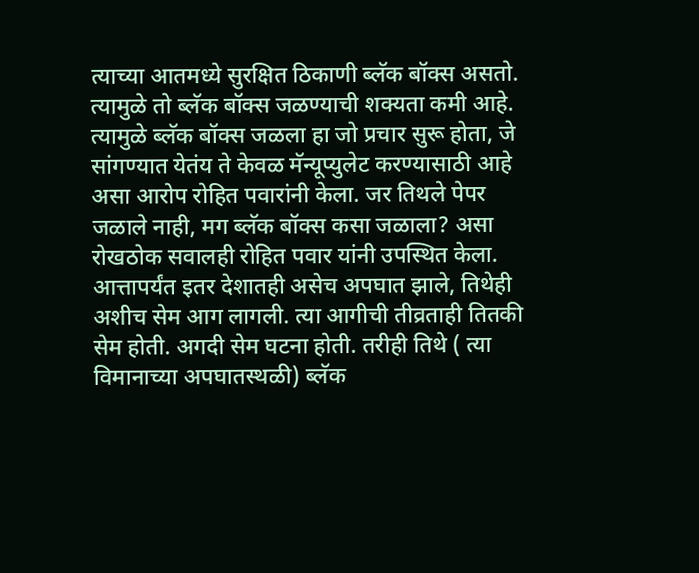त्याच्या आतमध्ये सुरक्षित ठिकाणी ब्लॅक बॉक्स असतो. त्यामुळे तो ब्लॅक बॉक्स जळण्याची शक्यता कमी आहे. त्यामुळे ब्लॅक बॉक्स जळला हा जो प्रचार सुरू होता, जे सांगण्यात येतंय ते केवळ मॅन्यूप्युलेट करण्यासाठी आहे असा आरोप रोहित पवारांनी केला. जर तिथले पेपर जळाले नाही, मग ब्लॅक बॉक्स कसा जळाला? असा रोखठोक सवालही रोहित पवार यांनी उपस्थित केला. आत्तापर्यंत इतर देशातही असेच अपघात झाले, तिथेही अशीच सेम आग लागली. त्या आगीची तीव्रताही तितकी सेम होती. अगदी सेम घटना होती. तरीही तिथे ( त्या विमानाच्या अपघातस्थळी) ब्लॅक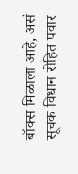बॉक्स मिळाला आहे, असं सूचक विधान रोहित पवार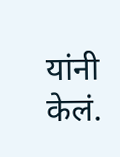यांनी केलं.